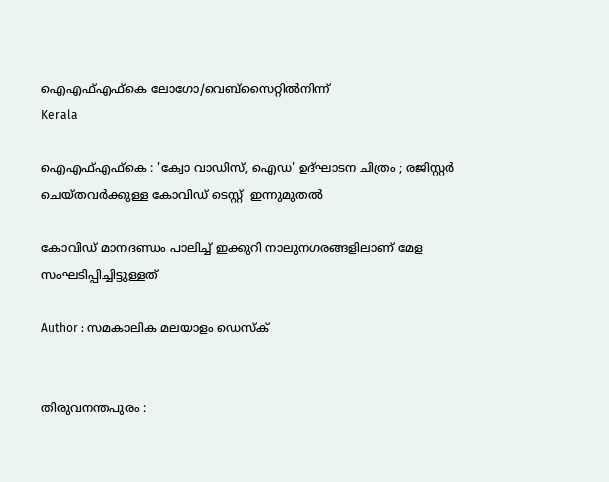ഐഎഫ്എഫ്‌കെ ലോഗോ/വെബ്‌സൈറ്റില്‍നിന്ന്‌
Kerala

ഐഎഫ്എഫ്‌കെ : 'ക്വോ വാഡിസ്, ഐഡ' ഉദ്ഘാടന ചിത്രം ; രജിസ്റ്റര്‍ ചെയ്തവര്‍ക്കുള്ള കോവിഡ് ടെസ്റ്റ്  ഇന്നുമുതല്‍

കോവിഡ് മാനദണ്ഡം പാലിച്ച് ഇക്കുറി നാലുനഗരങ്ങളിലാണ് മേള സംഘടിപ്പിച്ചിട്ടുള്ളത്

Author : സമകാലിക മലയാളം ഡെസ്ക്


തിരുവനന്തപുരം :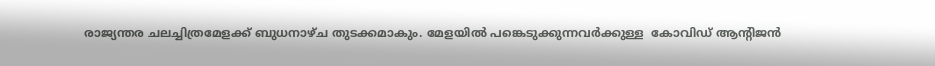രാജ്യന്തര ചലച്ചിത്രമേളക്ക് ബുധനാഴ്ച തുടക്കമാകും. മേളയില്‍ പങ്കെടുക്കുന്നവര്‍ക്കുള്ള  കോവിഡ് ആന്റിജന്‍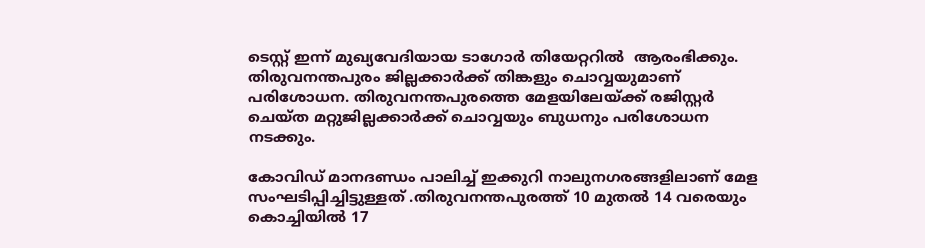ടെസ്റ്റ് ഇന്ന് മുഖ്യവേദിയായ ടാഗോര്‍ തിയേറ്ററില്‍  ആരംഭിക്കും. തിരുവനന്തപുരം ജില്ലക്കാര്‍ക്ക് തിങ്കളും ചൊവ്വയുമാണ് പരിശോധന. തിരുവനന്തപുരത്തെ മേളയിലേയ്ക്ക് രജിസ്റ്റര്‍ ചെയ്ത മറ്റുജില്ലക്കാര്‍ക്ക് ചൊവ്വയും ബുധനും പരിശോധന നടക്കും.

കോവിഡ് മാനദണ്ഡം പാലിച്ച് ഇക്കുറി നാലുനഗരങ്ങളിലാണ് മേള സംഘടിപ്പിച്ചിട്ടുള്ളത് .തിരുവനന്തപുരത്ത് 10 മുതല്‍ 14 വരെയും കൊച്ചിയില്‍ 17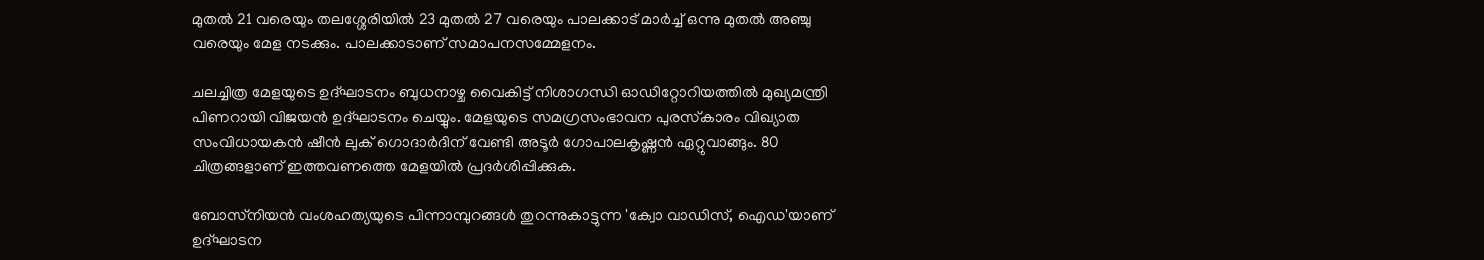മുതല്‍ 21 വരെയും തലശ്ശേരിയില്‍ 23 മുതല്‍ 27 വരെയും പാലക്കാട് മാര്‍ച്ച് ഒന്നു മുതല്‍ അഞ്ചു വരെയും മേള നടക്കും. പാലക്കാടാണ് സമാപനസമ്മേളനം.

ചലച്ചിത്ര മേളയുടെ ഉദ്ഘാടനം ബുധനാഴ്ച വൈകിട്ട് നിശാഗന്ധി ഓഡിറ്റോറിയത്തില്‍ മുഖ്യമന്ത്രി പിണറായി വിജയന്‍ ഉദ്ഘാടനം ചെയ്യും. മേളയുടെ സമഗ്രസംഭാവന പുരസ്‌കാരം വിഖ്യാത സംവിധായകന്‍ ഷീന്‍ ലുക് ഗൊദാര്‍ദിന് വേണ്ടി അടൂര്‍ ഗോപാലകൃഷ്ണന്‍ ഏറ്റുവാങ്ങും. 80 ചിത്രങ്ങളാണ് ഇത്തവണത്തെ മേളയില്‍ പ്രദര്‍ശിപ്പിക്കുക.

ബോസ്‌നിയന്‍ വംശഹത്യയുടെ പിന്നാമ്പുറങ്ങള്‍ തുറന്നുകാട്ടുന്ന 'ക്വോ വാഡിസ്, ഐഡ'യാണ് ഉദ്ഘാടന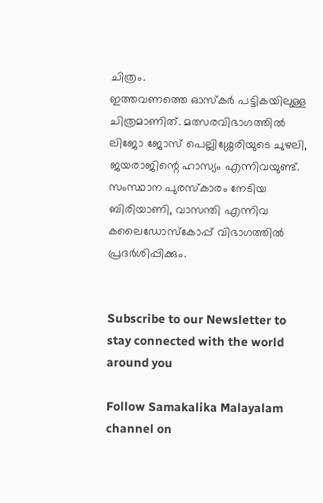ചിത്രം.
ഇത്തവണത്തെ ഓസ്‌കര്‍ പട്ടികയിലുള്ള ചിത്രമാണിത്. മത്സരവിഭാഗത്തില്‍ ലിജോ ജോസ് പെല്ലിശ്ശേരിയുടെ ചുഴലി, ജയരാജിന്റെ ഹാസ്യം എന്നിവയുണ്ട്. സംസ്ഥാന പുരസ്‌കാരം നേടിയ ബിരിയാണി, വാസന്തി എന്നിവ കലൈഡോസ്‌കോപ്പ് വിഭാഗത്തില്‍ പ്രദര്‍ശിപ്പിക്കും.


Subscribe to our Newsletter to stay connected with the world around you

Follow Samakalika Malayalam channel on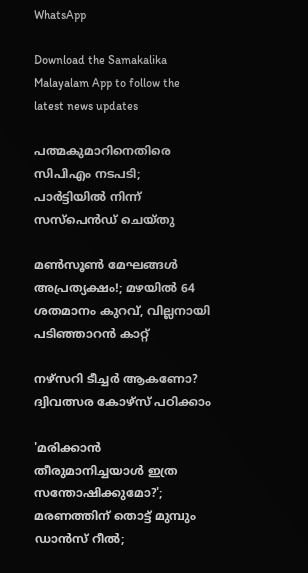WhatsApp

Download the Samakalika Malayalam App to follow the latest news updates

പത്മകുമാറിനെതിരെ സിപിഎം നടപടി; പാര്‍ട്ടിയില്‍ നിന്ന് സസ്‌പെന്‍ഡ് ചെയ്തു

മണ്‍സൂണ്‍ മേഘങ്ങള്‍ അപ്രത്യക്ഷം!; മഴയില്‍ 64 ശതമാനം കുറവ്, വില്ലനായി പടിഞ്ഞാറന്‍ കാറ്റ്

നഴ്സറി ടീച്ചർ ആകണോ? ദ്വിവത്സര കോഴ്സ് പഠിക്കാം

'മരിക്കാന്‍ തീരുമാനിച്ചയാള്‍ ഇത്ര സന്തോഷിക്കുമോ?'; മരണത്തിന് തൊട്ട് മുമ്പും ഡാന്‍സ് റീല്‍;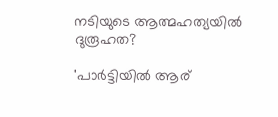നടിയുടെ ആത്മഹത്യയില്‍ ദുരൂഹത?

'പാർട്ടിയിൽ ആര്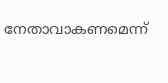നേതാവാകണമെന്ന്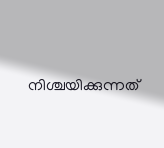നിശ്ചയിക്കുന്നത്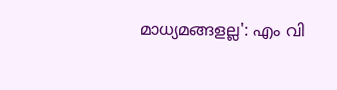മാധ്യമങ്ങളല്ല': എം വി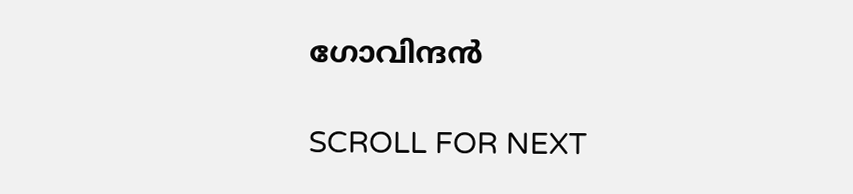ഗോവിന്ദൻ

SCROLL FOR NEXT